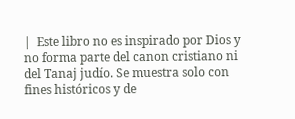|  Este libro no es inspirado por Dios y no forma parte del canon cristiano ni del Tanaj judío. Se muestra solo con fines históricos y de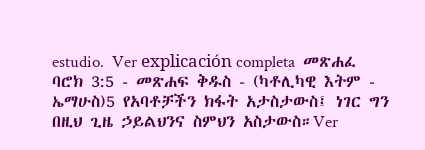estudio.  Ver explicación completa  መጽሐፈ ባሮክ 3:5 - መጽሐፍ ቅዱስ - (ካቶሊካዊ እትም - ኤማሁስ)5 የአባቶቻችን ክፋት አታስታውስ፤ ነገር ግን በዚህ ጊዜ ኃይልህንና ስምህን አስታውስ።Ver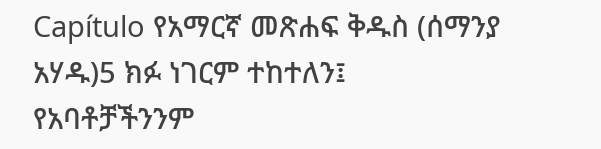Capítulo የአማርኛ መጽሐፍ ቅዱስ (ሰማንያ አሃዱ)5 ክፉ ነገርም ተከተለን፤ የአባቶቻችንንም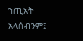ኀጢአት አላሰብንም፤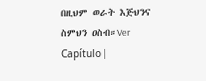በዚህም ወራት እጅህንና ስምህን ዐስብ።Ver Capítulo |